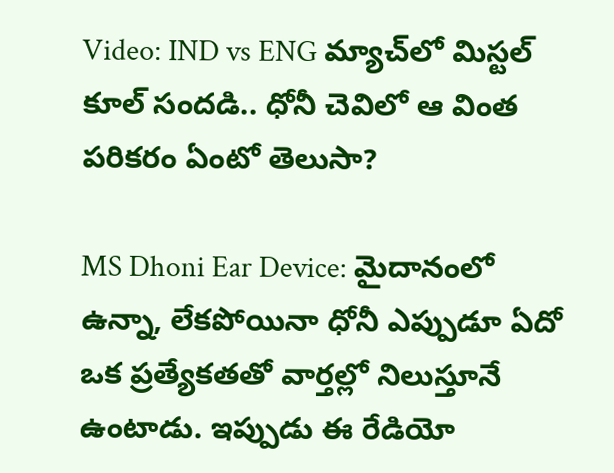Video: IND vs ENG మ్యాచ్‌లో మిస్టల్ కూల్ సందడి.. ధోనీ చెవిలో ఆ వింత పరికరం ఏంటో తెలుసా?

MS Dhoni Ear Device: మైదానంలో ఉన్నా, లేకపోయినా ధోనీ ఎప్పుడూ ఏదో ఒక ప్రత్యేకతతో వార్తల్లో నిలుస్తూనే ఉంటాడు. ఇప్పుడు ఈ రేడియో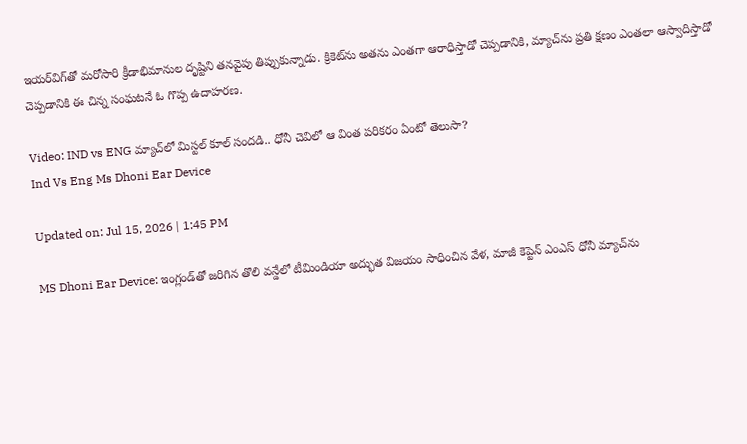ఇయర్‌విగ్‌తో మరోసారి క్రీడాభిమానుల దృష్టిని తనవైపు తిప్పుకున్నాడు. క్రికెట్‌ను అతను ఎంతగా ఆరాధిస్తాడో చెప్పడానికి, మ్యాచ్‌ను ప్రతి క్షణం ఎంతలా ఆస్వాదిస్తాడో చెప్పడానికి ఈ చిన్న సంఘటనే ఓ గొప్ప ఉదాహరణ.

Video: IND vs ENG మ్యాచ్‌లో మిస్టల్ కూల్ సందడి.. ధోనీ చెవిలో ఆ వింత పరికరం ఏంటో తెలుసా?
Ind Vs Eng Ms Dhoni Ear Device

Updated on: Jul 15, 2026 | 1:45 PM

MS Dhoni Ear Device: ఇంగ్లండ్‌తో జరిగిన తొలి వన్డేలో టీమిండియా అద్భుత విజయం సాధించిన వేళ, మాజీ కెప్టెన్ ఎంఎస్ ధోనీ మ్యాచ్‌ను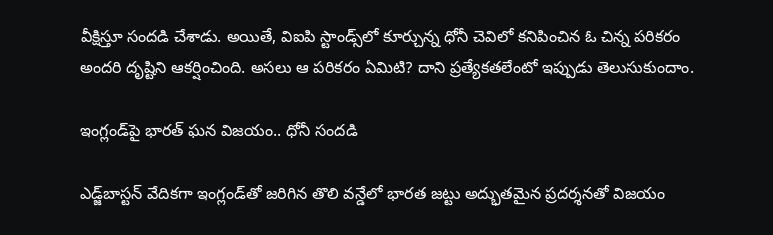వీక్షిస్తూ సందడి చేశాడు. అయితే, విఐపి స్టాండ్స్‌లో కూర్చున్న ధోనీ చెవిలో కనిపించిన ఓ చిన్న పరికరం అందరి దృష్టిని ఆకర్షించింది. అసలు ఆ పరికరం ఏమిటి? దాని ప్రత్యేకతలేంటో ఇప్పుడు తెలుసుకుందాం.

ఇంగ్లండ్‌పై భారత్ ఘన విజయం.. ధోనీ సందడి

ఎడ్జ్‌బాస్టన్ వేదికగా ఇంగ్లండ్‌తో జరిగిన తొలి వన్డేలో భారత జట్టు అద్భుతమైన ప్రదర్శనతో విజయం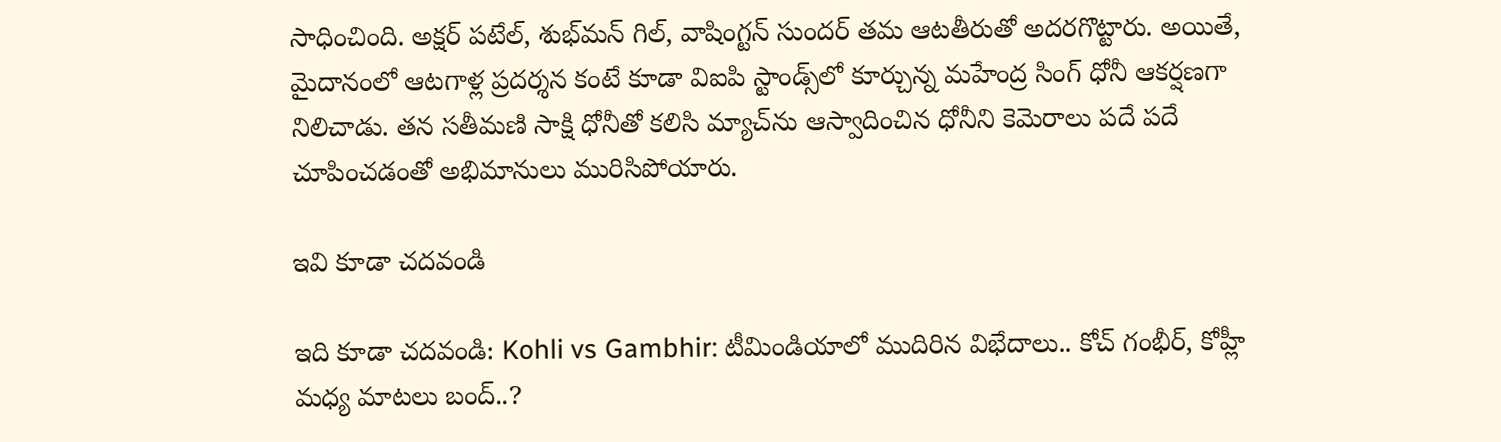సాధించింది. అక్షర్ పటేల్, శుభ్‌మన్ గిల్, వాషింగ్టన్ సుందర్ తమ ఆటతీరుతో అదరగొట్టారు. అయితే, మైదానంలో ఆటగాళ్ల ప్రదర్శన కంటే కూడా విఐపి స్టాండ్స్‌లో కూర్చున్న మహేంద్ర సింగ్ ధోనీ ఆకర్షణగా నిలిచాడు. తన సతీమణి సాక్షి ధోనీతో కలిసి మ్యాచ్‌ను ఆస్వాదించిన ధోనీని కెమెరాలు పదే పదే చూపించడంతో అభిమానులు మురిసిపోయారు.

ఇవి కూడా చదవండి

ఇది కూడా చదవండి: Kohli vs Gambhir: టీమిండియాలో ముదిరిన విభేదాలు.. కోచ్ గంభీర్, కోహ్లీ మధ్య మాటలు బంద్..?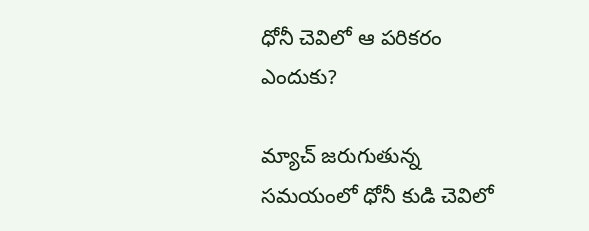ధోనీ చెవిలో ఆ పరికరం ఎందుకు?

మ్యాచ్ జరుగుతున్న సమయంలో ధోనీ కుడి చెవిలో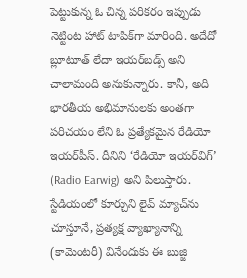పెట్టుకున్న ఓ చిన్న పరికరం ఇప్పుడు నెట్టింట హాట్ టాపిక్‌గా మారింది. అదేదో బ్లూటూత్ లేదా ఇయర్‌బడ్స్ అని చాలామంది అనుకున్నారు. కానీ, అది భారతీయ అభిమానులకు అంతగా పరిచయం లేని ఓ ప్రత్యేకమైన రేడియో ఇయర్‌పీస్. దీనిని ‘రేడియో ఇయర్‌విగ్’ (Radio Earwig) అని పిలుస్తారు. స్టేడియంలో కూర్చుని లైవ్ మ్యాచ్‌ను చూస్తూనే, ప్రత్యక్ష వ్యాఖ్యానాన్ని (కామెంటరీ) వినేందుకు ఈ బుజ్జి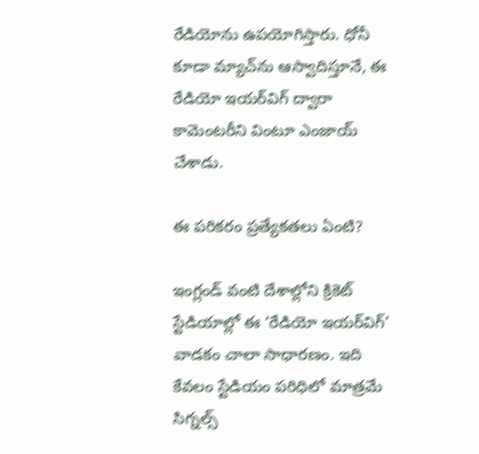రేడియోను ఉపయోగిస్తారు. ధోనీ కూడా మ్యాచ్‌ను ఆస్వాదిస్తూనే, ఈ రేడియో ఇయర్‌విగ్ ద్వారా కామెంటరీని వింటూ ఎంజాయ్ చేశాడు.

ఈ పరికరం ప్రత్యేకతలు ఏంటి?

ఇంగ్లండ్ వంటి దేశాల్లోని క్రికెట్ స్టేడియాల్లో ఈ ‘రేడియో ఇయర్‌విగ్’ వాడకం చాలా సాధారణం. ఇది కేవలం స్టేడియం పరిధిలో మాత్రమే సిగ్నల్స్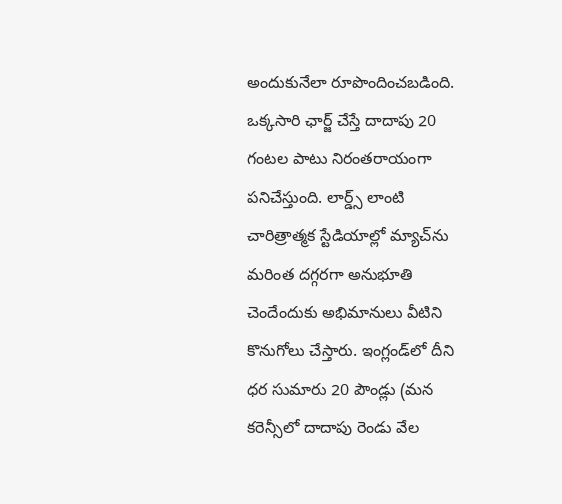అందుకునేలా రూపొందించబడింది. ఒక్కసారి ఛార్జ్ చేస్తే దాదాపు 20 గంటల పాటు నిరంతరాయంగా పనిచేస్తుంది. లార్డ్స్ లాంటి చారిత్రాత్మక స్టేడియాల్లో మ్యాచ్‌ను మరింత దగ్గరగా అనుభూతి చెందేందుకు అభిమానులు వీటిని కొనుగోలు చేస్తారు. ఇంగ్లండ్‌లో దీని ధర సుమారు 20 పౌండ్లు (మన కరెన్సీలో దాదాపు రెండు వేల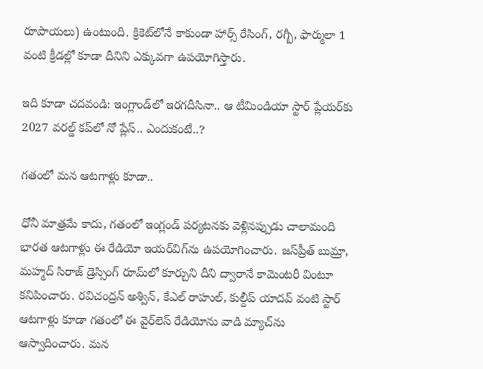రూపాయలు) ఉంటుంది. క్రికెట్‌లోనే కాకుండా హార్స్ రేసింగ్, రగ్బీ, ఫార్ములా 1 వంటి క్రీడల్లో కూడా దీనిని ఎక్కువగా ఉపయోగిస్తారు.

ఇది కూడా చదవండి: ఇంగ్లాండ్‌లో ఇరగదీసినా.. ఆ టీమిండియా స్టార్ ప్లేయర్‌కు 2027 వరల్డ్ కప్‌లో నో ప్లేస్.. ఎందుకంటే..?

గతంలో మన ఆటగాళ్లు కూడా..

ధోనీ మాత్రమే కాదు, గతంలో ఇంగ్లండ్ పర్యటనకు వెళ్లినప్పుడు చాలామంది భారత ఆటగాళ్లు ఈ రేడియో ఇయర్‌విగ్‌ను ఉపయోగించారు. జస్‌ప్రీత్ బుమ్రా, మహ్మద్ సిరాజ్ డ్రెస్సింగ్ రూమ్‌లో కూర్చుని దీని ద్వారానే కామెంటరీ వింటూ కనిపించారు. రవిచంద్రన్ అశ్విన్, కేఎల్ రాహుల్, కుల్దీప్ యాదవ్ వంటి స్టార్ ఆటగాళ్లు కూడా గతంలో ఈ వైర్‌లెస్ రేడియోను వాడి మ్యాచ్‌ను ఆస్వాదించారు. మన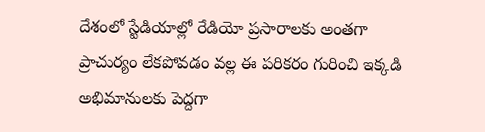దేశంలో స్టేడియాల్లో రేడియో ప్రసారాలకు అంతగా ప్రాచుర్యం లేకపోవడం వల్ల ఈ పరికరం గురించి ఇక్కడి అభిమానులకు పెద్దగా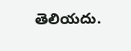తెలియదు.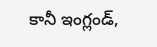కానీ ఇంగ్లండ్,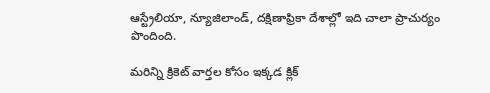ఆస్ట్రేలియా, న్యూజిలాండ్, దక్షిణాఫ్రికా దేశాల్లో ఇది చాలా ప్రాచుర్యం పొందింది.

మరిన్ని క్రికెట్ వార్తల కోసం ఇక్కడ క్లిక్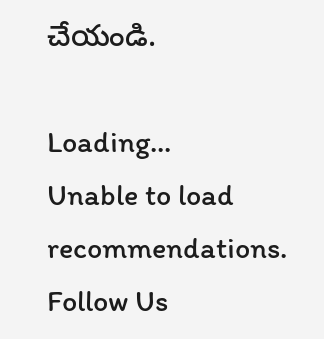చేయండి.

Loading...
Unable to load recommendations.
Follow Us